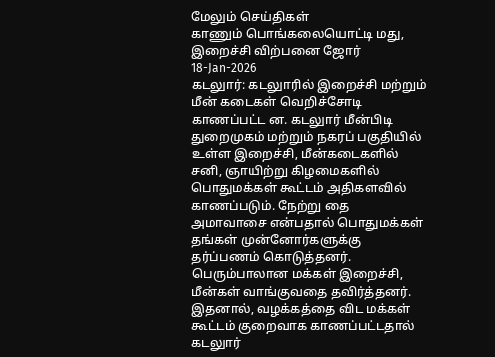மேலும் செய்திகள்
காணும் பொங்கலையொட்டி மது, இறைச்சி விற்பனை ஜோர்
18-Jan-2026
கடலுார்: கடலுாரில் இறைச்சி மற்றும் மீன் கடைகள் வெறிச்சோடி காணப்பட்ட ன. கடலுார் மீன்பிடி துறைமுகம் மற்றும் நகரப் பகுதியில் உள்ள இறைச்சி, மீன்கடைகளில் சனி, ஞாயிற்று கிழமைகளில் பொதுமக்கள் கூட்டம் அதிகளவில் காணப்படும். நேற்று தை அமாவாசை என்பதால் பொதுமக்கள் தங்கள் முன்னோர்களுக்கு தர்ப்பணம் கொடுத்தனர். பெரும்பாலான மக்கள் இறைச்சி, மீன்கள் வாங்குவதை தவிர்த்தனர். இதனால், வழக்கத்தை விட மக்கள் கூட்டம் குறைவாக காணப்பட்டதால் கடலுார்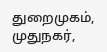துறைமுகம், முதுநகர்,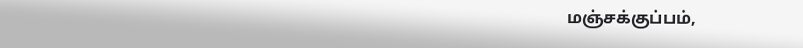மஞ்சக்குப்பம்,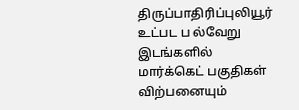திருப்பாதிரிப்புலியூர் உட்பட ப ல்வேறு இடங்களில் மார்க்கெட் பகுதிகள் விற்பனையும்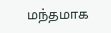மந்தமாக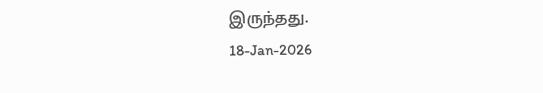இருந்தது.
18-Jan-2026